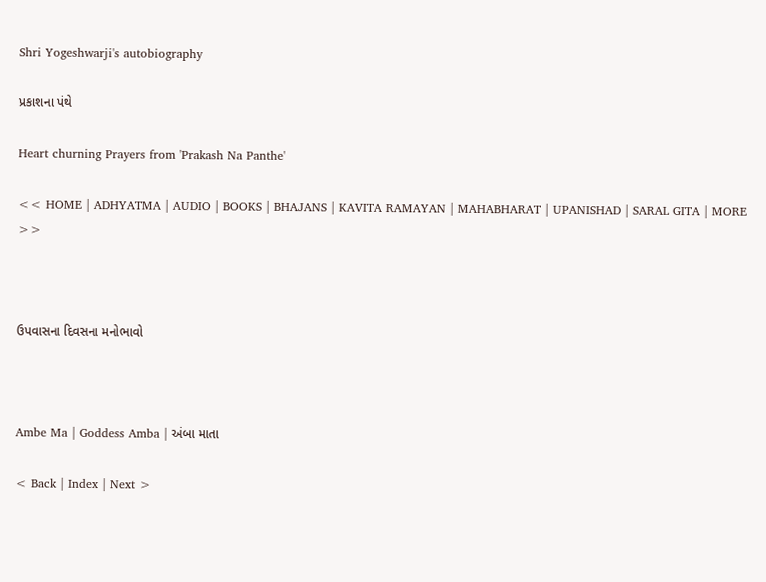Shri Yogeshwarji's autobiography

પ્રકાશના પંથે

Heart churning Prayers from 'Prakash Na Panthe'

<< HOME | ADHYATMA | AUDIO | BOOKS | BHAJANS | KAVITA RAMAYAN | MAHABHARAT | UPANISHAD | SARAL GITA | MORE >>



ઉપવાસના દિવસના મનોભાવો



Ambe Ma | Goddess Amba | અંબા માતા

< Back | Index | Next >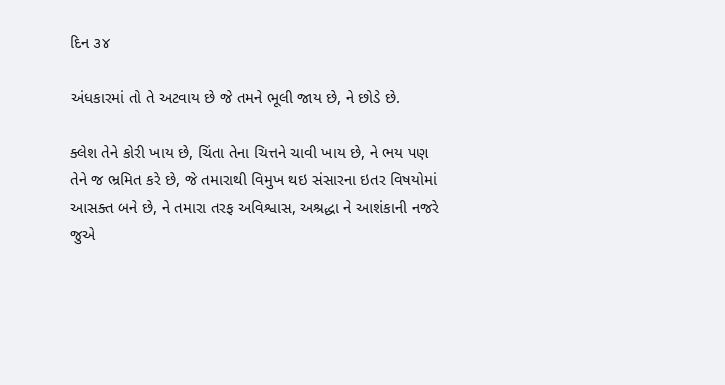દિન ૩૪

અંધકારમાં તો તે અટવાય છે જે તમને ભૂલી જાય છે, ને છોડે છે.

ક્લેશ તેને કોરી ખાય છે, ચિંતા તેના ચિત્તને ચાવી ખાય છે, ને ભય પણ તેને જ ભ્રમિત કરે છે, જે તમારાથી વિમુખ થઇ સંસારના ઇતર વિષયોમાં આસક્ત બને છે, ને તમારા તરફ અવિશ્વાસ, અશ્રદ્ધા ને આશંકાની નજરે જુએ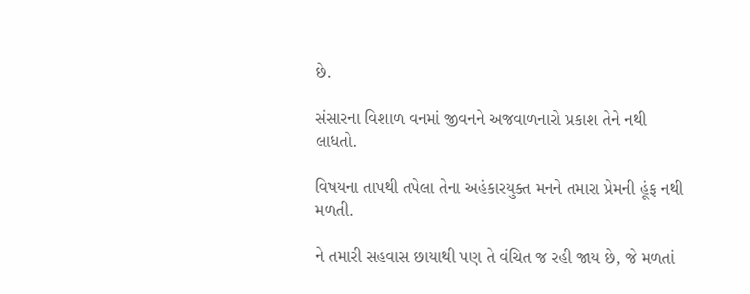છે.

સંસારના વિશાળ વનમાં જીવનને અજવાળનારો પ્રકાશ તેને નથી લાધતો.

વિષયના તાપથી તપેલા તેના અહંકારયુક્ત મનને તમારા પ્રેમની હૂંફ નથી મળતી.

ને તમારી સહવાસ છાયાથી પણ તે વંચિત જ રહી જાય છે, જે મળતાં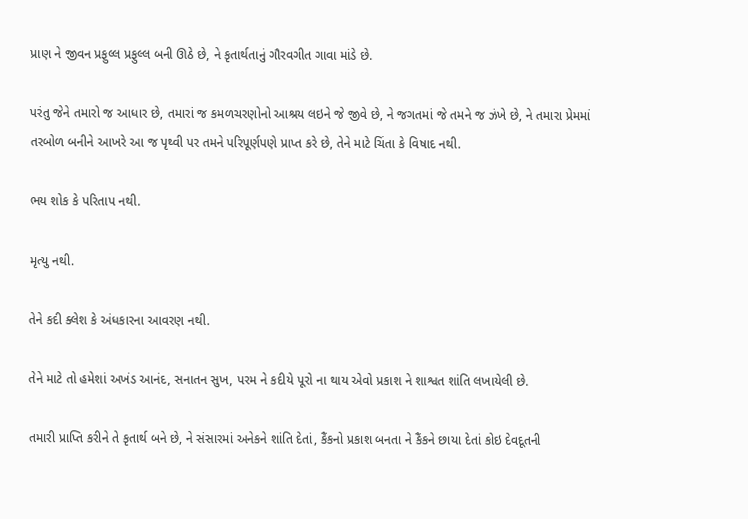પ્રાણ ને જીવન પ્રફુલ્લ પ્રફુલ્લ બની ઊઠે છે, ને કૃતાર્થતાનું ગૌરવગીત ગાવા માંડે છે.

પરંતુ જેને તમારો જ આધાર છે, તમારાં જ કમળચરણોનો આશ્રય લઇને જે જીવે છે, ને જગતમાં જે તમને જ ઝંખે છે, ને તમારા પ્રેમમાં તરબોળ બનીને આખરે આ જ પૃથ્વી પર તમને પરિપૂર્ણપણે પ્રાપ્ત કરે છે, તેને માટે ચિંતા કે વિષાદ નથી.

ભય શોક કે પરિતાપ નથી.

મૃત્યુ નથી.

તેને કદી ક્લેશ કે અંધકારના આવરણ નથી.

તેને માટે તો હમેશાં અખંડ આનંદ, સનાતન સુખ, પરમ ને કદીયે પૂરો ના થાય એવો પ્રકાશ ને શાશ્વત શાંતિ લખાયેલી છે.

તમારી પ્રાપ્તિ કરીને તે કૃતાર્થ બને છે, ને સંસારમાં અનેકને શાંતિ દેતાં, કૈંકનો પ્રકાશ બનતા ને કૈંકને છાયા દેતાં કોઇ દેવદૂતની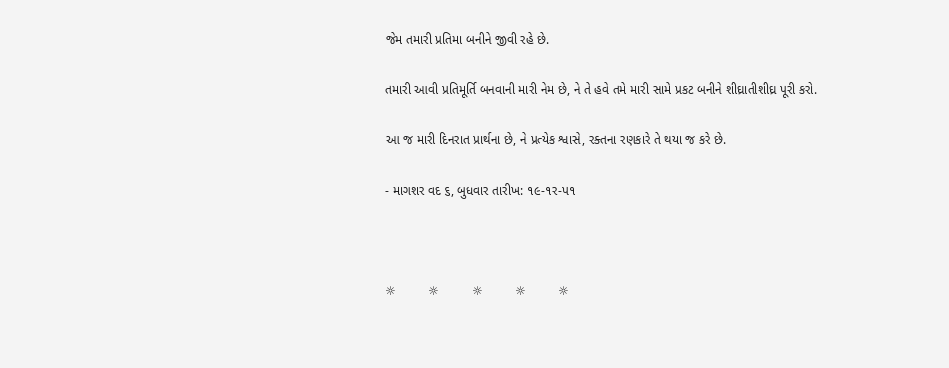જેમ તમારી પ્રતિમા બનીને જીવી રહે છે.

તમારી આવી પ્રતિમૂર્તિ બનવાની મારી નેમ છે, ને તે હવે તમે મારી સામે પ્રકટ બનીને શીઘ્રાતીશીઘ્ર પૂરી કરો.

આ જ મારી દિનરાત પ્રાર્થના છે, ને પ્રત્યેક શ્વાસે, રક્તના રણકારે તે થયા જ કરે છે.

- માગશર વદ ૬, બુધવાર તારીખ: ૧૯-૧ર-પ૧



☼         ☼         ☼         ☼         ☼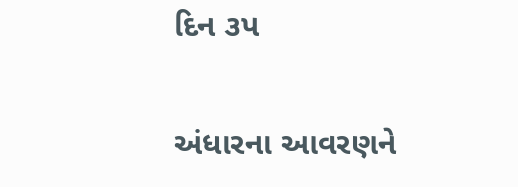દિન ૩પ

અંધારના આવરણને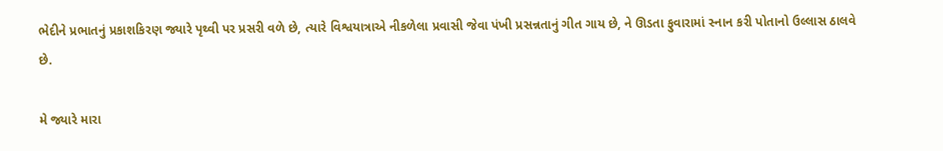ભેદીને પ્રભાતનું પ્રકાશકિરણ જ્યારે પૃથ્વી પર પ્રસરી વળે છે, ત્યારે વિશ્વયાત્રાએ નીકળેલા પ્રવાસી જેવા પંખી પ્રસન્નતાનું ગીત ગાય છે, ને ઊડતા ફુવારામાં સ્નાન કરી પોતાનો ઉલ્લાસ ઠાલવે છે.

મે જ્યારે મારા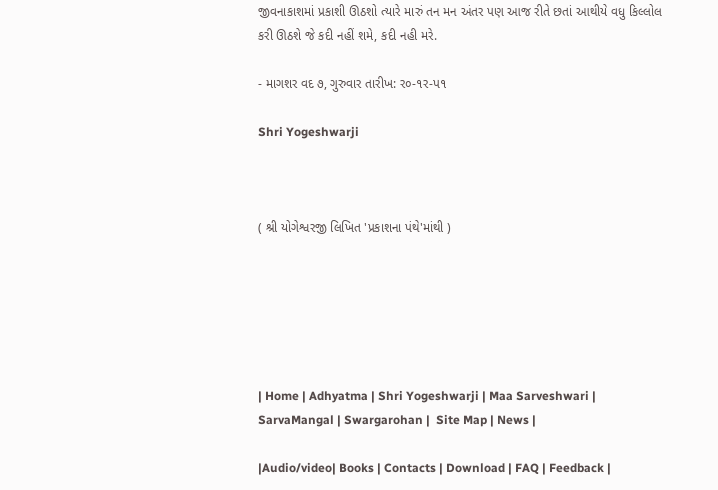જીવનાકાશમાં પ્રકાશી ઊઠશો ત્યારે મારું તન મન અંતર પણ આજ રીતે છતાં આથીયે વધુ કિલ્લોલ કરી ઊઠશે જે કદી નહીં શમે, કદી નહી મરે.

- માગશર વદ ૭, ગુરુવાર તારીખ: ર૦-૧ર-પ૧

Shri Yogeshwarji



( શ્રી યોગેશ્વરજી લિખિત 'પ્રકાશના પંથે'માંથી )






| Home | Adhyatma | Shri Yogeshwarji | Maa Sarveshwari | SarvaMangal | Swargarohan |  Site Map | News |

|Audio/video| Books | Contacts | Download | FAQ | Feedback |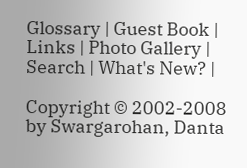Glossary | Guest Book | Links | Photo Gallery | Search | What's New? |

Copyright © 2002-2008 by Swargarohan, Danta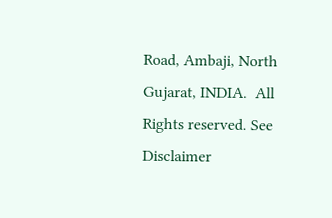Road, Ambaji, North Gujarat, INDIA.  All Rights reserved. See Disclaimer